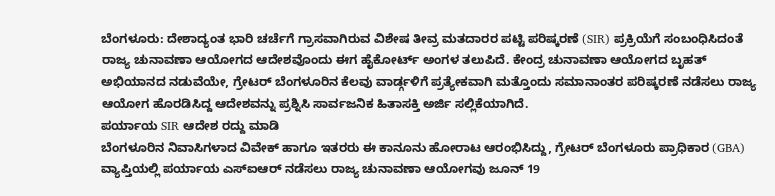ಬೆಂಗಳೂರು: ದೇಶಾದ್ಯಂತ ಭಾರಿ ಚರ್ಚೆಗೆ ಗ್ರಾಸವಾಗಿರುವ ವಿಶೇಷ ತೀವ್ರ ಮತದಾರರ ಪಟ್ಟಿ ಪರಿಷ್ಕರಣೆ (SIR) ಪ್ರಕ್ರಿಯೆಗೆ ಸಂಬಂಧಿಸಿದಂತೆ ರಾಜ್ಯ ಚುನಾವಣಾ ಆಯೋಗದ ಆದೇಶವೊಂದು ಈಗ ಹೈಕೋರ್ಟ್ ಅಂಗಳ ತಲುಪಿದೆ. ಕೇಂದ್ರ ಚುನಾವಣಾ ಆಯೋಗದ ಬೃಹತ್ ಅಭಿಯಾನದ ನಡುವೆಯೇ, ಗ್ರೇಟರ್ ಬೆಂಗಳೂರಿನ ಕೆಲವು ವಾರ್ಡ್ಗಳಿಗೆ ಪ್ರತ್ಯೇಕವಾಗಿ ಮತ್ತೊಂದು ಸಮಾನಾಂತರ ಪರಿಷ್ಕರಣೆ ನಡೆಸಲು ರಾಜ್ಯ ಆಯೋಗ ಹೊರಡಿಸಿದ್ದ ಆದೇಶವನ್ನು ಪ್ರಶ್ನಿಸಿ ಸಾರ್ವಜನಿಕ ಹಿತಾಸಕ್ತಿ ಅರ್ಜಿ ಸಲ್ಲಿಕೆಯಾಗಿದೆ.
ಪರ್ಯಾಯ SIR ಆದೇಶ ರದ್ದು ಮಾಡಿ
ಬೆಂಗಳೂರಿನ ನಿವಾಸಿಗಳಾದ ವಿವೇಕ್ ಹಾಗೂ ಇತರರು ಈ ಕಾನೂನು ಹೋರಾಟ ಆರಂಭಿಸಿದ್ದು, ಗ್ರೇಟರ್ ಬೆಂಗಳೂರು ಪ್ರಾಧಿಕಾರ (GBA) ವ್ಯಾಪ್ತಿಯಲ್ಲಿ ಪರ್ಯಾಯ ಎಸ್ಐಆರ್ ನಡೆಸಲು ರಾಜ್ಯ ಚುನಾವಣಾ ಆಯೋಗವು ಜೂನ್ 19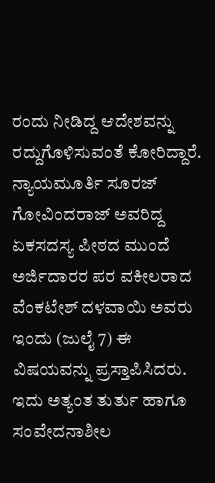ರಂದು ನೀಡಿದ್ದ ಆದೇಶವನ್ನು ರದ್ದುಗೊಳಿಸುವಂತೆ ಕೋರಿದ್ದಾರೆ.
ನ್ಯಾಯಮೂರ್ತಿ ಸೂರಜ್ ಗೋವಿಂದರಾಜ್ ಅವರಿದ್ದ ಏಕಸದಸ್ಯ ಪೀಠದ ಮುಂದೆ ಅರ್ಜಿದಾರರ ಪರ ವಕೀಲರಾದ ವೆಂಕಟೇಶ್ ದಳವಾಯಿ ಅವರು ಇಂದು (ಜುಲೈ 7) ಈ ವಿಷಯವನ್ನು ಪ್ರಸ್ತಾಪಿಸಿದರು. ಇದು ಅತ್ಯಂತ ತುರ್ತು ಹಾಗೂ ಸಂವೇದನಾಶೀಲ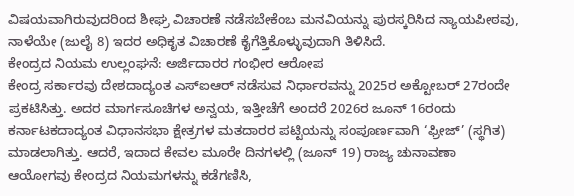ವಿಷಯವಾಗಿರುವುದರಿಂದ ಶೀಘ್ರ ವಿಚಾರಣೆ ನಡೆಸಬೇಕೆಂಬ ಮನವಿಯನ್ನು ಪುರಸ್ಕರಿಸಿದ ನ್ಯಾಯಪೀಠವು, ನಾಳೆಯೇ (ಜುಲೈ 8) ಇದರ ಅಧಿಕೃತ ವಿಚಾರಣೆ ಕೈಗೆತ್ತಿಕೊಳ್ಳುವುದಾಗಿ ತಿಳಿಸಿದೆ.
ಕೇಂದ್ರದ ನಿಯಮ ಉಲ್ಲಂಘನೆ: ಅರ್ಜಿದಾರರ ಗಂಭೀರ ಆರೋಪ
ಕೇಂದ್ರ ಸರ್ಕಾರವು ದೇಶದಾದ್ಯಂತ ಎಸ್ಐಆರ್ ನಡೆಸುವ ನಿರ್ಧಾರವನ್ನು 2025ರ ಅಕ್ಟೋಬರ್ 27ರಂದೇ ಪ್ರಕಟಿಸಿತ್ತು. ಅದರ ಮಾರ್ಗಸೂಚಿಗಳ ಅನ್ವಯ, ಇತ್ತೀಚೆಗೆ ಅಂದರೆ 2026ರ ಜೂನ್ 16ರಂದು ಕರ್ನಾಟಕದಾದ್ಯಂತ ವಿಧಾನಸಭಾ ಕ್ಷೇತ್ರಗಳ ಮತದಾರರ ಪಟ್ಟಿಯನ್ನು ಸಂಪೂರ್ಣವಾಗಿ ‘ಫ್ರೀಜ್’ (ಸ್ಥಗಿತ) ಮಾಡಲಾಗಿತ್ತು. ಆದರೆ, ಇದಾದ ಕೇವಲ ಮೂರೇ ದಿನಗಳಲ್ಲಿ (ಜೂನ್ 19) ರಾಜ್ಯ ಚುನಾವಣಾ ಆಯೋಗವು ಕೇಂದ್ರದ ನಿಯಮಗಳನ್ನು ಕಡೆಗಣಿಸಿ,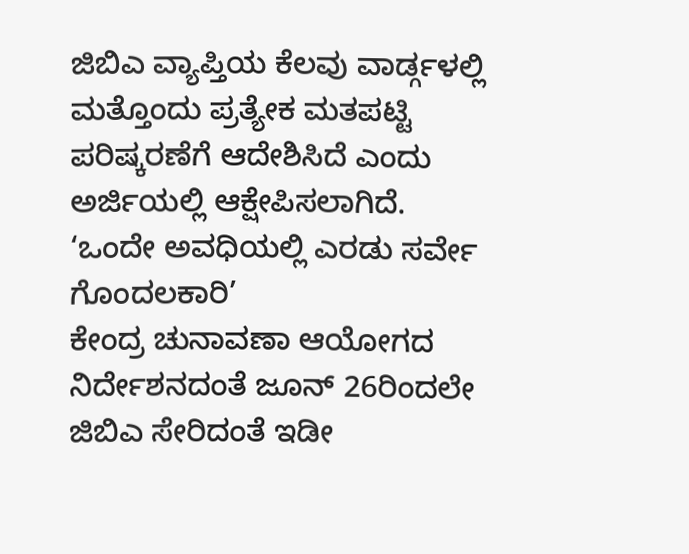ಜಿಬಿಎ ವ್ಯಾಪ್ತಿಯ ಕೆಲವು ವಾರ್ಡ್ಗಳಲ್ಲಿ ಮತ್ತೊಂದು ಪ್ರತ್ಯೇಕ ಮತಪಟ್ಟಿ ಪರಿಷ್ಕರಣೆಗೆ ಆದೇಶಿಸಿದೆ ಎಂದು ಅರ್ಜಿಯಲ್ಲಿ ಆಕ್ಷೇಪಿಸಲಾಗಿದೆ.
‘ಒಂದೇ ಅವಧಿಯಲ್ಲಿ ಎರಡು ಸರ್ವೇ ಗೊಂದಲಕಾರಿ’
ಕೇಂದ್ರ ಚುನಾವಣಾ ಆಯೋಗದ ನಿರ್ದೇಶನದಂತೆ ಜೂನ್ 26ರಿಂದಲೇ ಜಿಬಿಎ ಸೇರಿದಂತೆ ಇಡೀ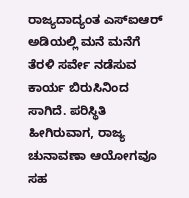ರಾಜ್ಯದಾದ್ಯಂತ ಎಸ್ಐಆರ್ ಅಡಿಯಲ್ಲಿ ಮನೆ ಮನೆಗೆ ತೆರಳಿ ಸರ್ವೇ ನಡೆಸುವ ಕಾರ್ಯ ಬಿರುಸಿನಿಂದ ಸಾಗಿದೆ. ಪರಿಸ್ಥಿತಿ ಹೀಗಿರುವಾಗ, ರಾಜ್ಯ ಚುನಾವಣಾ ಆಯೋಗವೂ ಸಹ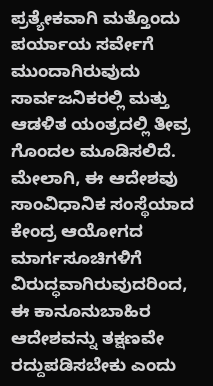ಪ್ರತ್ಯೇಕವಾಗಿ ಮತ್ತೊಂದು ಪರ್ಯಾಯ ಸರ್ವೇಗೆ ಮುಂದಾಗಿರುವುದು ಸಾರ್ವಜನಿಕರಲ್ಲಿ ಮತ್ತು ಆಡಳಿತ ಯಂತ್ರದಲ್ಲಿ ತೀವ್ರ ಗೊಂದಲ ಮೂಡಿಸಲಿದೆ. ಮೇಲಾಗಿ, ಈ ಆದೇಶವು ಸಾಂವಿಧಾನಿಕ ಸಂಸ್ಥೆಯಾದ ಕೇಂದ್ರ ಆಯೋಗದ ಮಾರ್ಗಸೂಚಿಗಳಿಗೆ ವಿರುದ್ಧವಾಗಿರುವುದರಿಂದ, ಈ ಕಾನೂನುಬಾಹಿರ ಆದೇಶವನ್ನು ತಕ್ಷಣವೇ ರದ್ದುಪಡಿಸಬೇಕು ಎಂದು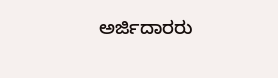ಅರ್ಜಿದಾರರು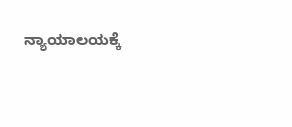ನ್ಯಾಯಾಲಯಕ್ಕೆ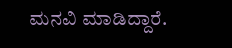ಮನವಿ ಮಾಡಿದ್ದಾರೆ.